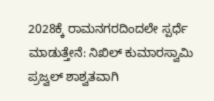2028ಕ್ಕೆ ರಾಮನಗರದಿಂದಲೇ ಸ್ಪರ್ಧೆ ಮಾಡುತ್ತೇನೆ: ನಿಖಿಲ್ ಕುಮಾರಸ್ವಾಮಿ
ಪ್ರಜ್ವಲ್ ಶಾಶ್ವತವಾಗಿ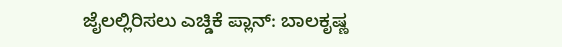ಜೈಲಲ್ಲಿರಿಸಲು ಎಚ್ಡಿಕೆ ಪ್ಲಾನ್: ಬಾಲಕೃಷ್ಣ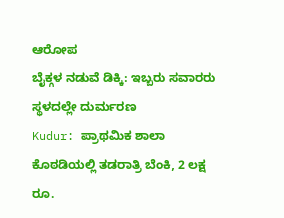ಆರೋಪ
ಬೈಕ್ಗಳ ನಡುವೆ ಡಿಕ್ಕಿ: ಇಬ್ಬರು ಸವಾರರು ಸ್ಥಳದಲ್ಲೇ ದುರ್ಮರಣ
Kudur: ಪ್ರಾಥಮಿಕ ಶಾಲಾ ಕೊಠಡಿಯಲ್ಲಿ ತಡರಾತ್ರಿ ಬೆಂಕಿ, 2 ಲಕ್ಷ ರೂ.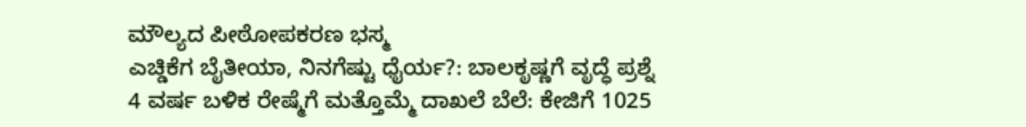ಮೌಲ್ಯದ ಪೀಠೋಪಕರಣ ಭಸ್ಮ
ಎಚ್ಡಿಕೆಗ ಬೈತೀಯಾ, ನಿನಗೆಷ್ಟು ಧೈರ್ಯ?: ಬಾಲಕೃಷ್ಣಗೆ ವೃದ್ಧೆ ಪ್ರಶ್ನೆ
4 ವರ್ಷ ಬಳಿಕ ರೇಷ್ಮೆಗೆ ಮತ್ತೊಮ್ಮೆ ದಾಖಲೆ ಬೆಲೆ: ಕೇಜಿಗೆ 1025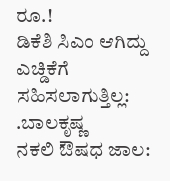ರೂ.!
ಡಿಕೆಶಿ ಸಿಎಂ ಆಗಿದ್ದು ಎಚ್ಡಿಕೆಗೆ ಸಹಿಸಲಾಗುತ್ತಿಲ್ಲ: .ಬಾಲಕೃಷ್ಣ
ನಕಲಿ ಔಷಧ ಜಾಲ: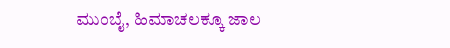ಮುಂಬೈ, ಹಿಮಾಚಲಕ್ಕೂ ಜಾಲ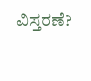ವಿಸ್ತರಣೆ?